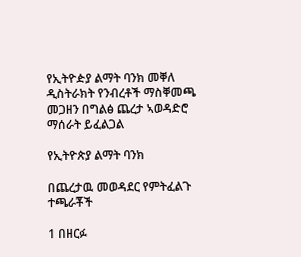የኢትዮዽያ ልማት ባንክ መቐለ ዲስትራክት የንብረቶች ማስቐመጫ መጋዘን በግልፅ ጨረታ ኣወዳድሮ ማሰራት ይፈልጋል

የኢትዮጵያ ልማት ባንክ

በጨረታዉ መወዳደር የምትፈልጉ ተጫራቾች

1 በዘርፉ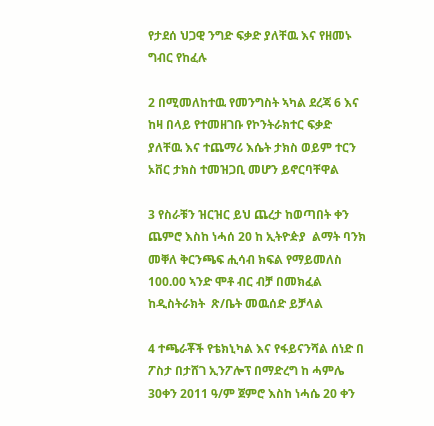የታደሰ ህጋዊ ንግድ ፍቃድ ያለቸዉ እና የዘመኑ ግብር የከፈሉ

2 በሚመለከተዉ የመንግስት ኣካል ደረጃ 6 እና ከዛ በላይ የተመዘገቡ የኮንትራክተር ፍቃድ ያለቸዉ እና ተጨማሪ እሴት ታክስ ወይም ተርን ኦቨር ታክስ ተመዝጋቢ መሆን ይኖርባቸዋል

3 የስራቹን ዝርዝር ይህ ጨረታ ከወጣበት ቀን ጨምሮ እስከ ነሓሰ 20 ከ ኢትዮዽያ  ልማት ባንክ መቐለ ቅርንጫፍ ሒሳብ ክፍል የማይመለስ 100.00 ኣንድ ሞቶ ብር ብቻ በመክፈል ከዲስትራክት  ጽ/ቤት መዉሰድ ይቻላል

4 ተጫራቾች የቴክኒካል እና የፋይናንሻል ሰነድ በ ፖስታ በታሸገ ኢንፖሎፕ በማድረግ ከ ሓምሌ 30ቀን 2011 ዓ/ም ጀምሮ እስከ ነሓሴ 20 ቀን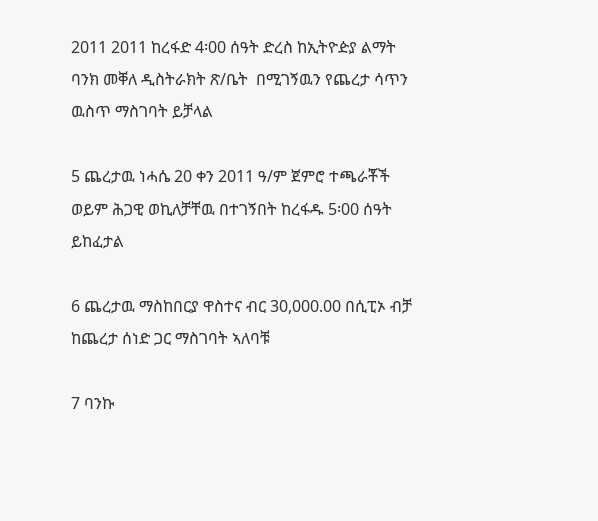2011 2011 ከረፋድ 4፡00 ሰዓት ድረስ ከኢትዮዽያ ልማት ባንክ መቐለ ዲስትራክት ጽ/ቤት  በሚገኝዉን የጨረታ ሳጥን ዉስጥ ማስገባት ይቻላል

5 ጨረታዉ ነሓሴ 20 ቀን 2011 ዓ/ም ጀምሮ ተጫራቾች ወይም ሕጋዊ ወኪለቻቸዉ በተገኝበት ከረፋዱ 5፡00 ሰዓት ይከፈታል

6 ጨረታዉ ማስከበርያ ዋስተና ብር 30,000.00 በሲፒኦ ብቻ ከጨረታ ሰነድ ጋር ማስገባት ኣለባቹ

7 ባንኩ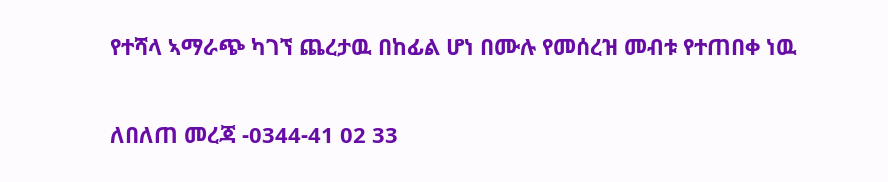የተሻላ ኣማራጭ ካገኘ ጨረታዉ በከፊል ሆነ በሙሉ የመሰረዝ መብቱ የተጠበቀ ነዉ

ለበለጠ መረጃ -0344-41 02 33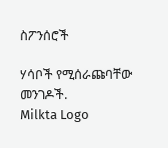ስፖንሰሮች

ሃሳቦች የሚሰራጩባቸው መንገዶች.
Milkta Logo